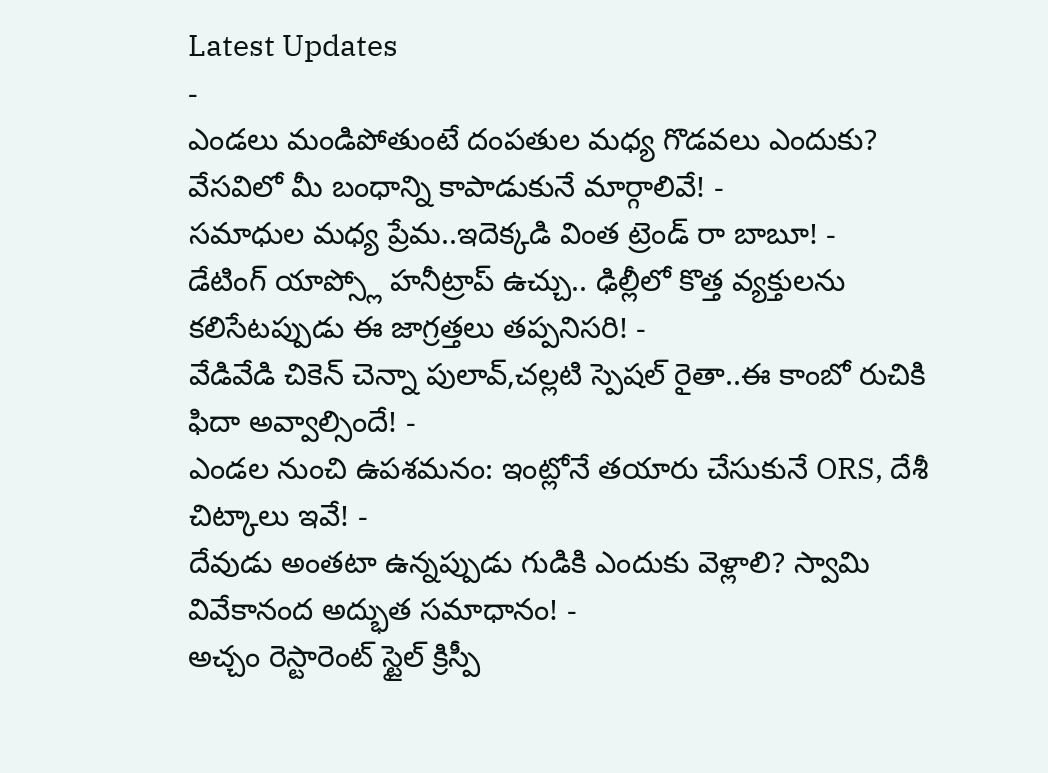Latest Updates
-
ఎండలు మండిపోతుంటే దంపతుల మధ్య గొడవలు ఎందుకు? వేసవిలో మీ బంధాన్ని కాపాడుకునే మార్గాలివే! -
సమాధుల మధ్య ప్రేమ..ఇదెక్కడి వింత ట్రెండ్ రా బాబూ! -
డేటింగ్ యాప్స్లో హనీట్రాప్ ఉచ్చు.. ఢిల్లీలో కొత్త వ్యక్తులను కలిసేటప్పుడు ఈ జాగ్రత్తలు తప్పనిసరి! -
వేడివేడి చికెన్ చెన్నా పులావ్,చల్లటి స్పెషల్ రైతా..ఈ కాంబో రుచికి ఫిదా అవ్వాల్సిందే! -
ఎండల నుంచి ఉపశమనం: ఇంట్లోనే తయారు చేసుకునే ORS, దేశీ చిట్కాలు ఇవే! -
దేవుడు అంతటా ఉన్నప్పుడు గుడికి ఎందుకు వెళ్లాలి? స్వామి వివేకానంద అద్భుత సమాధానం! -
అచ్చం రెస్టారెంట్ స్టైల్ క్రిస్పీ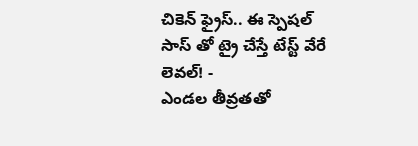చికెన్ ఫ్రైస్.. ఈ స్పెషల్ సాస్ తో ట్రై చేస్తే టేస్ట్ వేరే లెవల్! -
ఎండల తీవ్రతతో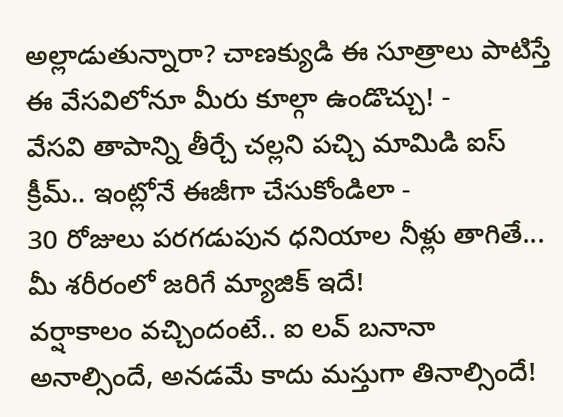అల్లాడుతున్నారా? చాణక్యుడి ఈ సూత్రాలు పాటిస్తే ఈ వేసవిలోనూ మీరు కూల్గా ఉండొచ్చు! -
వేసవి తాపాన్ని తీర్చే చల్లని పచ్చి మామిడి ఐస్ క్రీమ్.. ఇంట్లోనే ఈజీగా చేసుకోండిలా -
30 రోజులు పరగడుపున ధనియాల నీళ్లు తాగితే... మీ శరీరంలో జరిగే మ్యాజిక్ ఇదే!
వర్షాకాలం వచ్చిందంటే.. ఐ లవ్ బనానా అనాల్సిందే, అనడమే కాదు మస్తుగా తినాల్సిందే!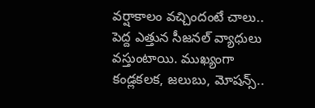వర్షాకాలం వచ్చిందంటే చాలు.. పెద్ద ఎత్తున సీజనల్ వ్యాధులు వస్తుంటాయి. ముఖ్యంగా కండ్లకలక, జలుబు, మోషన్స్..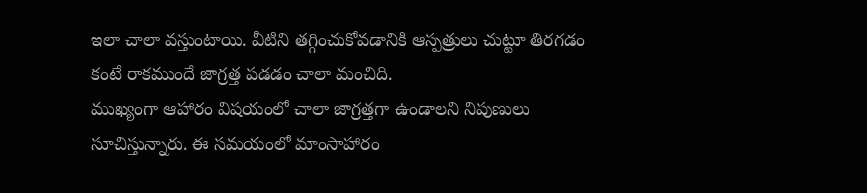ఇలా చాలా వస్తుంటాయి. వీటిని తగ్గించుకోవడానికి ఆస్పత్రులు చుట్టూ తిరగడం కంటే రాకముందే జాగ్రత్త పడడం చాలా మంచిది.
ముఖ్యంగా ఆహారం విషయంలో చాలా జాగ్రత్తగా ఉండాలని నిపుణులు సూచిస్తున్నారు. ఈ సమయంలో మాంసాహారం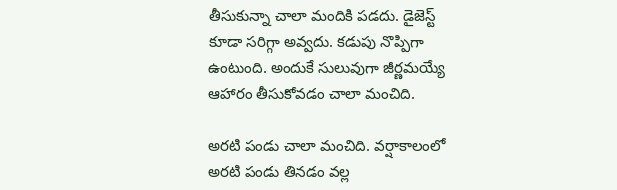తీసుకున్నా చాలా మందికి పడదు. డైజెస్ట్ కూడా సరిగ్గా అవ్వదు. కడుపు నొప్పిగా ఉంటుంది. అందుకే సులువుగా జీర్ణమయ్యే ఆహారం తీసుకోవడం చాలా మంచిది.

అరటి పండు చాలా మంచిది. వర్షాకాలంలో అరటి పండు తినడం వల్ల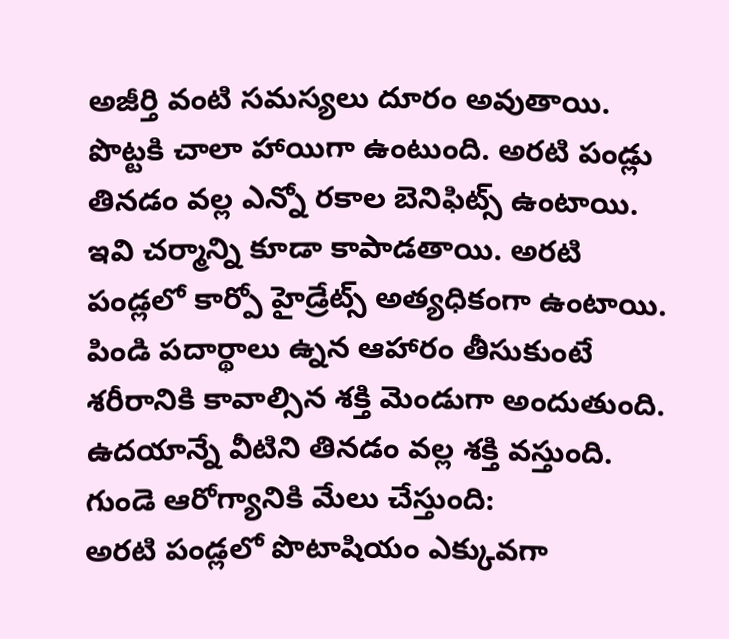అజీర్తి వంటి సమస్యలు దూరం అవుతాయి. పొట్టకి చాలా హాయిగా ఉంటుంది. అరటి పండ్లు తినడం వల్ల ఎన్నో రకాల బెనిఫిట్స్ ఉంటాయి. ఇవి చర్మాన్ని కూడా కాపాడతాయి. అరటి పండ్లలో కార్పో హైడ్రేట్స్ అత్యధికంగా ఉంటాయి. పిండి పదార్థాలు ఉ్నన ఆహారం తీసుకుంటే శరీరానికి కావాల్సిన శక్తి మెండుగా అందుతుంది. ఉదయాన్నే వీటిని తినడం వల్ల శక్తి వస్తుంది.
గుండె ఆరోగ్యానికి మేలు చేస్తుంది:
అరటి పండ్లలో పొటాషియం ఎక్కువగా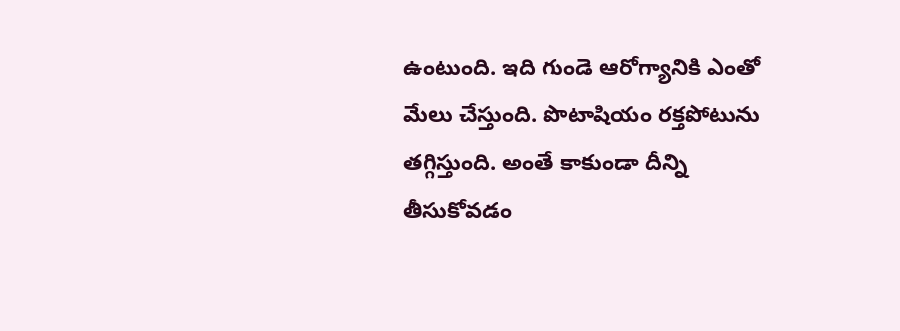ఉంటుంది. ఇది గుండె ఆరోగ్యానికి ఎంతో మేలు చేస్తుంది. పొటాషియం రక్తపోటును తగ్గిస్తుంది. అంతే కాకుండా దీన్ని తీసుకోవడం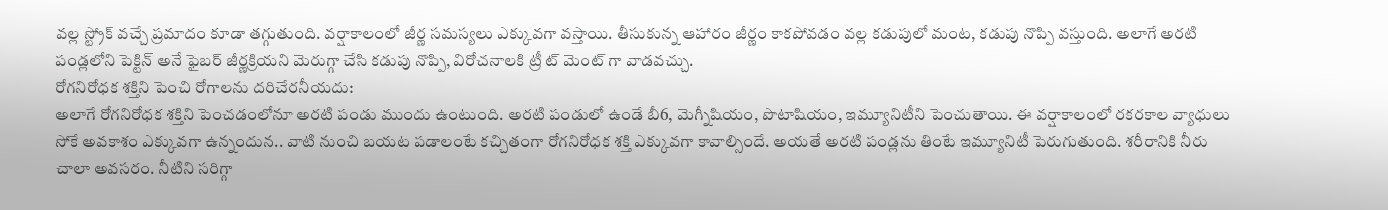వల్ల స్ట్రోక్ వచ్చే ప్రమాదం కూడా తగ్గుతుంది. వర్షాకాలంలో జీర్ణ సమస్యలు ఎక్కువగా వస్తాయి. తీసుకున్న ఆహారం జీర్ణం కాకపోవడం వల్ల కడుపులో మంట, కడుపు నొప్పి వస్తుంది. అలాగే అరటి పండ్లలోని పెక్టిన్ అనే ఫైబర్ జీర్ణక్రియని మెరుగ్గా చేసి కడుపు నొప్పి, విరోచనాలకి ట్రీ ట్ మెంట్ గా వాడవచ్చు.
రోగనిరోధక శక్తిని పెంచి రోగాలను దరిచేరనీయదు:
అలాగే రోగనిరోధక శక్తిని పెంచడంలోనూ అరటి పండు ముందు ఉంటుంది. అరటి పండులో ఉండే బీ6, మెగ్నీషియం, పొటాషియం, ఇమ్యూనిటీని పెంచుతాయి. ఈ వర్షాకాలంలో రకరకాల వ్యాధులు సోకే అవకాశం ఎక్కువగా ఉన్నందున.. వాటి నుంచి బయట పడాలంటే కచ్చితంగా రోగనిరోధక శక్తి ఎక్కువగా కావాల్సిందే. అయతే అరటి పండ్లను తింటే ఇమ్యూనిటీ పెరుగుతుంది. శరీరానికి నీరు చాలా అవసరం. నీటిని సరిగ్గా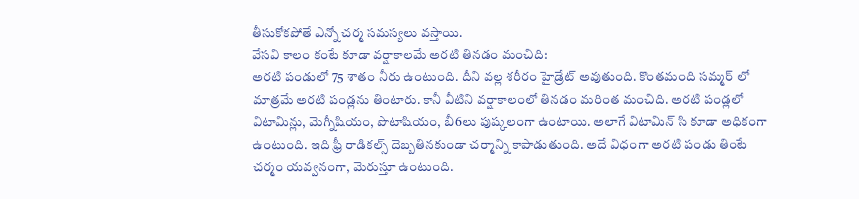తీసుకోకపోతే ఎన్నో చర్మ సమస్యలు వస్తాయి.
వేసవి కాలం కంటే కూడా వర్షాకాలమే అరటి తినడం మంచిది:
అరటి పండులో 75 శాతం నీరు ఉంటుంది. దీని వల్ల శరీరం హైడ్రేట్ అవుతుంది. కొంతమంది సమ్మర్ లో మాత్రమే అరటి పండ్లను తింటారు. కానీ వీటిని వర్షాకాలంలో తినడం మరింత మంచిది. అరటి పండ్లలో విటామిన్లు, మెగ్నీషియం, పొటాషియం, బీ6లు పుష్కలంగా ఉంటాయి. అలాగే విటామిన్ సి కూడా అధికంగా ఉంటుంది. ఇది ఫ్రీ రాడికల్స్ దెబ్బతినకుండా చర్మాన్ని కాపాడుతుంది. అదే విధంగా అరటి పండు తింటే చర్మం యవ్వనంగా, మెరుస్తూ ఉంటుంది.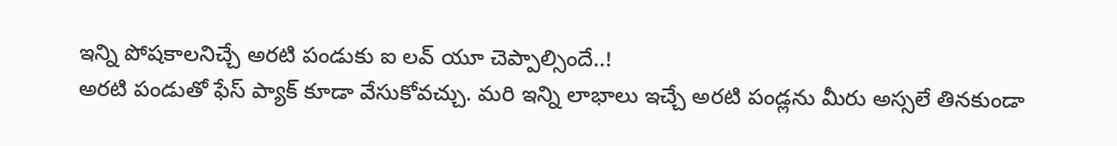ఇన్ని పోషకాలనిచ్చే అరటి పండుకు ఐ లవ్ యూ చెప్పాల్సిందే..!
అరటి పండుతో ఫేస్ ప్యాక్ కూడా వేసుకోవచ్చు. మరి ఇన్ని లాభాలు ఇచ్చే అరటి పండ్లను మీరు అస్సలే తినకుండా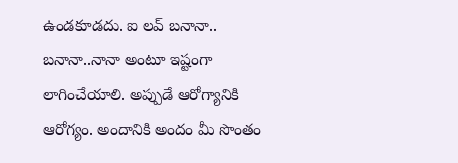ఉండకూడదు. ఐ లవ్ బనానా.. బనానా..నానా అంటూ ఇష్టంగా లాగించేయాలి. అప్పుడే ఆరోగ్యానికి ఆరోగ్యం. అందానికి అందం మీ సొంతం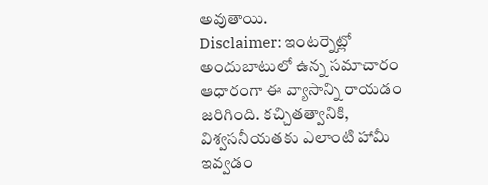అవుతాయి.
Disclaimer: ఇంటర్నెట్లో అందుబాటులో ఉన్న సమాచారం ఆధారంగా ఈ వ్యాసాన్ని రాయడం జరిగింది. కచ్చితత్వానికి, విశ్వసనీయతకు ఎలాంటి హామీ ఇవ్వడం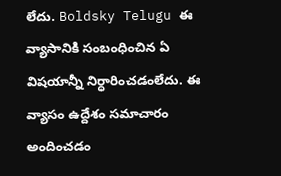లేదు. Boldsky Telugu ఈ వ్యాసానికి సంబంధించిన ఏ విషయాన్నీ నిర్ధారించడంలేదు. ఈ వ్యాసం ఉద్దేశం సమాచారం అందించడం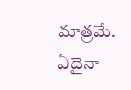మాత్రమే. ఏదైనా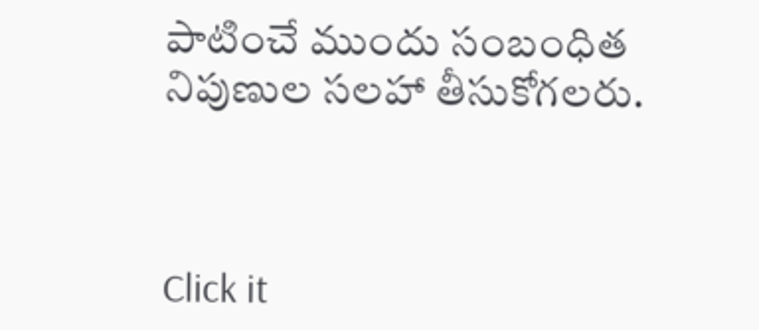పాటించే ముందు సంబంధిత నిపుణుల సలహా తీసుకోగలరు.



Click it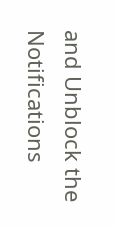and Unblock the Notifications